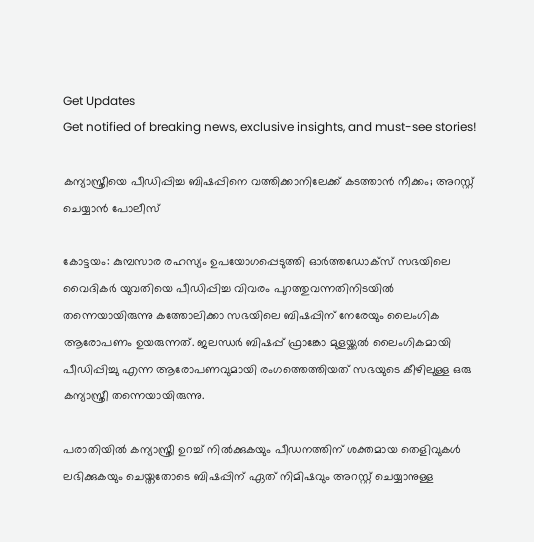Get Updates
Get notified of breaking news, exclusive insights, and must-see stories!

കന്യാസ്ത്രീയെ പീഡിപ്പിച്ച ബിഷപ്പിനെ വത്തിക്കാനിലേക്ക് കടത്താന്‍ നീക്കം; അറസ്റ്റ് ചെയ്യാന്‍ പോലീസ്

കോട്ടയം: കുമ്പസാര രഹസ്യം ഉപയോഗപ്പെടുത്തി ഓര്‍ത്തഡോക്‌സ് സഭയിലെ വൈദികര്‍ യുവതിയെ പീഡിപ്പിച്ച വിവരം പുറത്തുവന്നതിനിടയില്‍ തന്നെയായിരുന്നു കത്തോലിക്കാ സഭയിലെ ബിഷപ്പിന് നേരേയും ലൈംഗിക ആരോപണം ഉയരുന്നത്. ജലന്ധര്‍ ബിഷപ്പ് ഫ്രാങ്കോ മുളയ്ക്കല്‍ ലൈംഗികമായി പീഡിപ്പിച്ചു എന്ന ആരോപണവുമായി രംഗത്തെത്തിയത് സഭയുടെ കീഴിലുള്ള ഒരു കന്യാസ്ത്രീ തന്നെയായിരുന്നു.

പരാതിയില്‍ കന്യാസ്ത്രീ ഉറച്ച് നില്‍ക്കുകയും പീഡനത്തിന് ശക്തമായ തെളിവുകള്‍ ലഭിക്കുകയും ചെയ്തതോടെ ബിഷപ്പിന് ഏത് നിമിഷവും അറസ്റ്റ് ചെയ്യാനുള്ള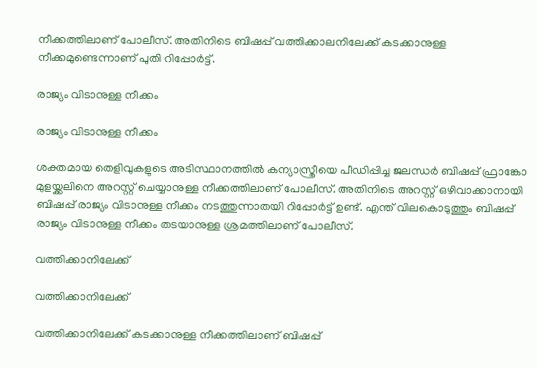നീക്കത്തിലാണ് പോലീസ്. അതിനിടെ ബിഷപ്പ് വത്തിക്കാലനിലേക്ക് കടക്കാനുള്ള നീക്കമുണ്ടെന്നാണ് പുതി റിപ്പോര്‍ട്ട്.

രാജ്യം വിടാനുള്ള നീക്കം

രാജ്യം വിടാനുള്ള നീക്കം

ശക്തമായ തെളിവുകളുടെ അടിസ്ഥാനത്തില്‍ കന്യാസ്ത്രീയെ പീഡിപ്പിച്ച ജലന്ധര്‍ ബിഷപ്പ് ഫ്രാങ്കോ മുളയ്ക്കലിനെ അറസ്റ്റ് ചെയ്യാനുള്ള നീക്കത്തിലാണ് പോലീസ്. അതിനിടെ അറസ്റ്റ് ഒഴിവാക്കാനായി ബിഷപ്പ് രാജ്യം വിടാനുള്ള നീക്കം നടത്തുന്നാതയി റിപ്പോര്‍ട്ട് ഉണ്ട്. എന്ത് വിലകൊടുത്തും ബിഷപ്പ് രാജ്യം വിടാനുള്ള നീക്കം തടയാനുള്ള ശ്രമത്തിലാണ് പോലീസ്.

വത്തിക്കാനിലേക്ക്

വത്തിക്കാനിലേക്ക്

വത്തിക്കാനിലേക്ക് കടക്കാനുള്ള നീക്കത്തിലാണ് ബിഷപ്പ്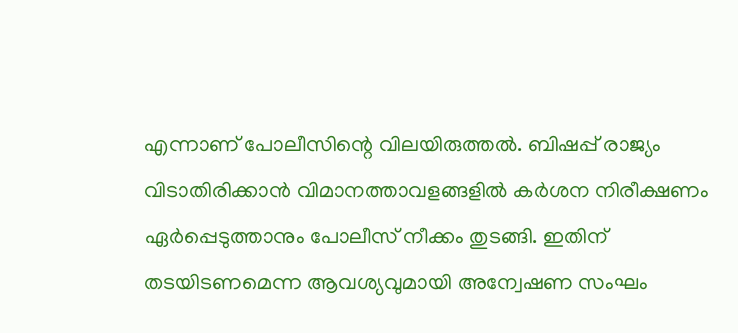എന്നാണ് പോലീസിന്റെ വിലയിരുത്തല്‍. ബിഷപ്പ് രാജ്യം വിടാതിരിക്കാന്‍ വിമാനത്താവളങ്ങളില്‍ കര്‍ശന നിരീക്ഷണം ഏര്‍പ്പെടുത്താനും പോലീസ് നീക്കം തുടങ്ങി. ഇതിന് തടയിടണമെന്ന ആവശ്യവുമായി അന്വേഷണ സംഘം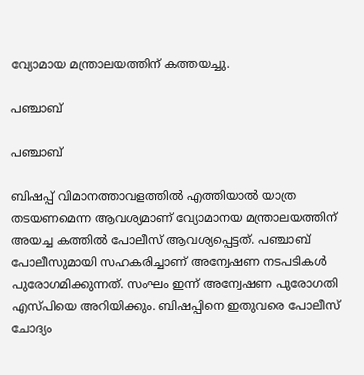വ്യോമായ മന്ത്രാലയത്തിന് കത്തയച്ചു.

പഞ്ചാബ്

പഞ്ചാബ്

ബിഷപ്പ് വിമാനത്താവളത്തില്‍ എത്തിയാല്‍ യാത്ര തടയണമെന്ന ആവശ്യമാണ് വ്യോമാനയ മന്ത്രാലയത്തിന് അയച്ച കത്തില്‍ പോലീസ് ആവശ്യപ്പെട്ടത്. പഞ്ചാബ് പോലീസുമായി സഹകരിച്ചാണ് അന്വേഷണ നടപടികള്‍ പുരോഗമിക്കുന്നത്. സംഘം ഇന്ന് അന്വേഷണ പുരോഗതി എസ്പിയെ അറിയിക്കും. ബിഷപ്പിനെ ഇതുവരെ പോലീസ് ചോദ്യം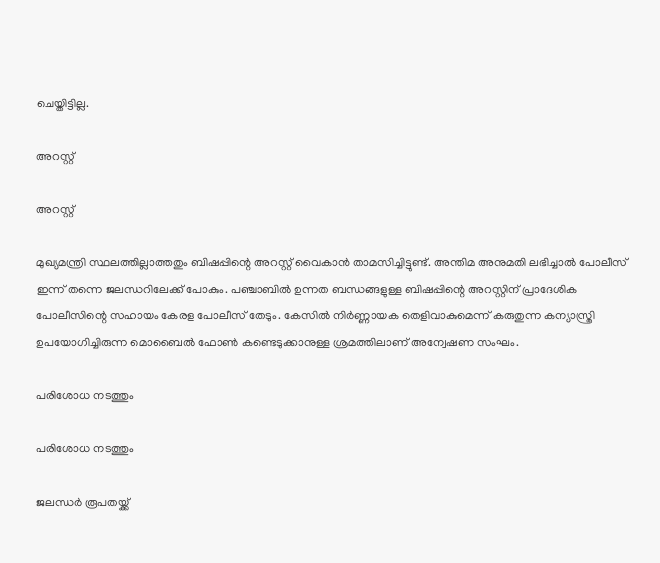ചെയ്തിട്ടില്ല.

അറസ്റ്റ്

അറസ്റ്റ്

മുഖ്യമന്ത്രി സ്ഥലത്തില്ലാത്തതും ബിഷപ്പിന്റെ അറസ്റ്റ് വൈകാന്‍ താമസിച്ചിട്ടുണ്ട്. അന്തിമ അനുമതി ലഭിച്ചാല്‍ പോലീസ് ഇന്ന് തന്നെ ജലന്ധറിലേക്ക് പോകും. പഞ്ചാബില്‍ ഉന്നത ബന്ധങ്ങളുള്ള ബിഷപ്പിന്റെ അറസ്റ്റിന് പ്രാദേശിക പോലീസിന്റെ സഹായം കേരള പോലീസ് തേടും. കേസില്‍ നിര്‍ണ്ണായക തെളിവാകുമെന്ന് കരുതുന്ന കന്യാസ്ത്രി ഉപയോഗിച്ചിരുന്ന മൊബൈല്‍ ഫോണ്‍ കണ്ടെടുക്കാനുള്ള ശ്രമത്തിലാണ് അന്വേഷണ സംഘം.

പരിശോധ നടത്തും

പരിശോധ നടത്തും

ജലന്ധര്‍ രൂപതയ്ക്ക്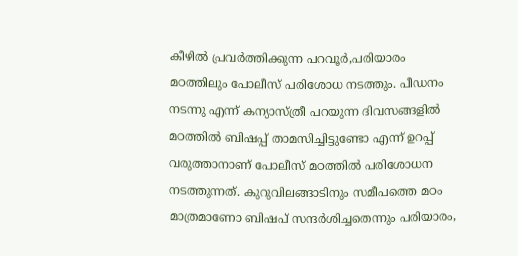കീഴില്‍ പ്രവര്‍ത്തിക്കുന്ന പറവൂര്‍,പരിയാരം മഠത്തിലും പോലീസ് പരിശോധ നടത്തും. പീഡനം നടന്നു എന്ന് കന്യാസ്ത്രീ പറയുന്ന ദിവസങ്ങളില്‍ മഠത്തില്‍ ബിഷപ്പ് താമസിച്ചിട്ടുണ്ടോ എന്ന് ഉറപ്പ് വരുത്താനാണ് പോലീസ് മഠത്തില്‍ പരിശോധന നടത്തുന്നത്. കുറുവിലങ്ങാടിനും സമീപത്തെ മഠം മാത്രമാണോ ബിഷപ് സന്ദര്‍ശിച്ചതെന്നും പരിയാരം,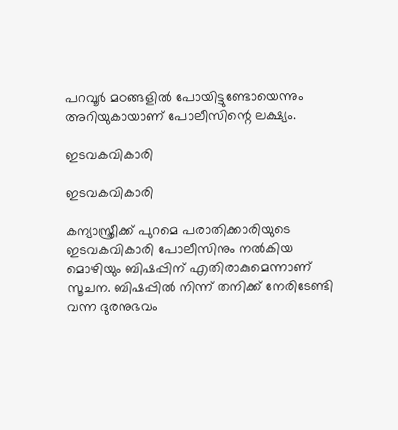പറവൂര്‍ മഠങ്ങളില്‍ പോയിട്ടുണ്ടോയെന്നും അറിയുകായാണ് പോലീസിന്റെ ലക്ഷ്യം.

ഇടവകവികാരി

ഇടവകവികാരി

കന്യാസ്ത്രീക്ക് പുറമെ പരാതിക്കാരിയുടെ ഇടവകവികാരി പോലീസിനും നല്‍കിയ മൊഴിയും ബിഷപ്പിന് എതിരാകുമെന്നാണ് സൂചന. ബിഷപ്പില്‍ നിന്ന് തനിക്ക് നേരിടേണ്ടി വന്ന ദുരനുഭവം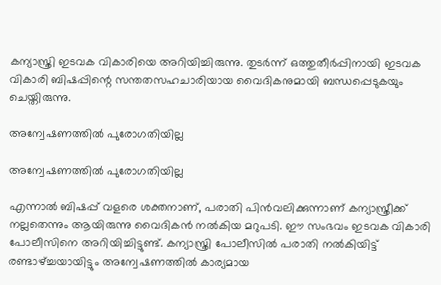കന്യാസ്ത്രി ഇടവക വികാരിയെ അറിയിച്ചിരുന്നു. തുടര്‍ന്ന് ഒത്തുതീര്‍പ്പിനായി ഇടവക വികാരി ബിഷപ്പിന്റെ സന്തതസഹചാരിയായ വൈദികനുമായി ബന്ധപ്പെടുകയും ചെയ്തിരുന്നു.

അന്വേഷണത്തില്‍ പുരോഗതിയില്ല

അന്വേഷണത്തില്‍ പുരോഗതിയില്ല

എന്നാല്‍ ബിഷപ്പ് വളരെ ശക്തനാണ്, പരാതി പിന്‍വലിക്കുന്നാണ് കന്യാസ്ത്രീക്ക് നല്ലതെന്നും ആയിരുന്നു വൈദികന്‍ നല്‍കിയ മറുപടി. ഈ സംഭവം ഇടവക വികാരി പോലീസിനെ അറിയിച്ചിട്ടുണ്ട്. കന്യാസ്ത്രി പോലീസില്‍ പരാതി നല്‍കിയിട്ട് രണ്ടാഴ്ച്ചയായിട്ടും അന്വേഷണത്തില്‍ കാര്യമായ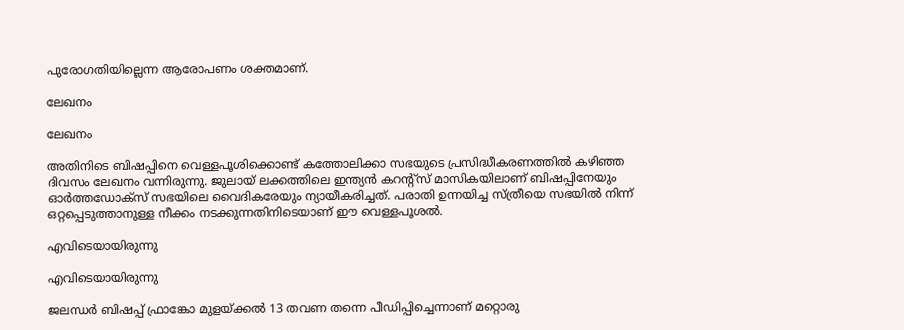പുരോഗതിയില്ലെന്ന ആരോപണം ശക്തമാണ്.

ലേഖനം

ലേഖനം

അതിനിടെ ബിഷപ്പിനെ വെള്ളപൂശിക്കൊണ്ട് കത്തോലിക്കാ സഭയുടെ പ്രസിദ്ധീകരണത്തില്‍ കഴിഞ്ഞ ദിവസം ലേഖനം വന്നിരുന്നു. ജുലായ് ലക്കത്തിലെ ഇന്ത്യന്‍ കറന്റ്‌സ് മാസികയിലാണ് ബിഷപ്പിനേയും ഓര്‍ത്തഡോക്‌സ് സഭയിലെ വൈദികരേയും ന്യായീകരിച്ചത്. പരാതി ഉന്നയിച്ച സ്ത്രീയെ സഭയില്‍ നിന്ന് ഒറ്റപ്പെടുത്താനുള്ള നീക്കം നടക്കുന്നതിനിടെയാണ് ഈ വെള്ളപൂശല്‍.

എവിടെയായിരുന്നു

എവിടെയായിരുന്നു

ജലന്ധര്‍ ബിഷപ്പ് ഫ്രാങ്കോ മുളയ്ക്കല്‍ 13 തവണ തന്നെ പീഡിപ്പിച്ചെന്നാണ് മറ്റൊരു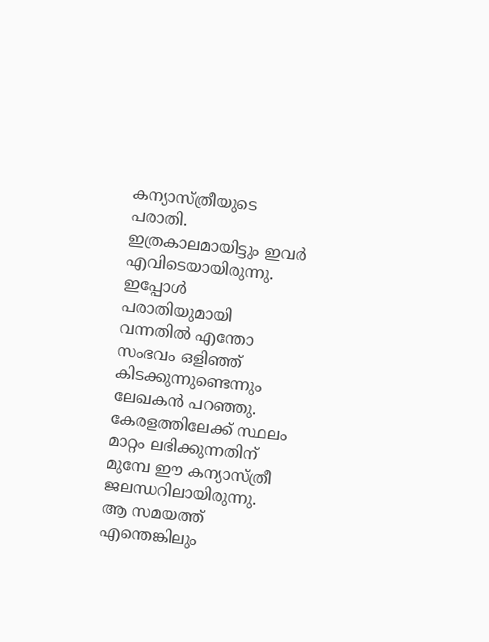കന്യാസ്ത്രീയുടെ പരാതി. ഇത്രകാലമായിട്ടും ഇവര്‍ എവിടെയായിരുന്നു. ഇപ്പോള്‍ പരാതിയുമായി വന്നതില്‍ എന്തോ സംഭവം ഒളിഞ്ഞ് കിടക്കുന്നുണ്ടെന്നും ലേഖകന്‍ പറഞ്ഞു. കേരളത്തിലേക്ക് സ്ഥലം മാറ്റം ലഭിക്കുന്നതിന് മുമ്പേ ഈ കന്യാസ്ത്രീ ജലന്ധറിലായിരുന്നു. ആ സമയത്ത് എന്തെങ്കിലും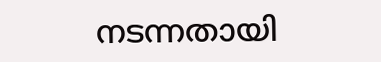നടന്നതായി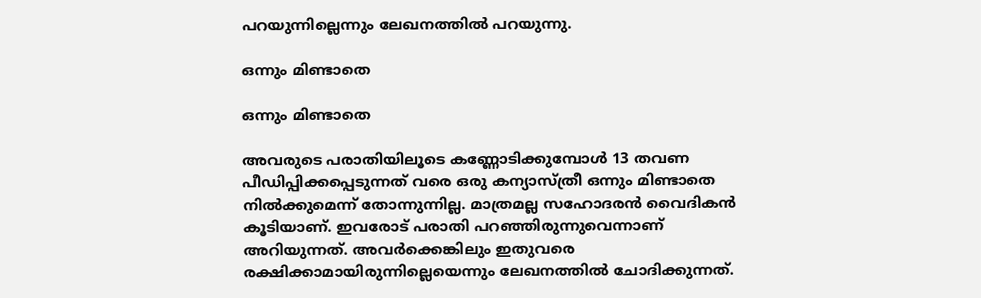പറയുന്നില്ലെന്നും ലേഖനത്തില്‍ പറയുന്നു.

ഒന്നും മിണ്ടാതെ

ഒന്നും മിണ്ടാതെ

അവരുടെ പരാതിയിലൂടെ കണ്ണോടിക്കുമ്പോള്‍ 13 തവണ പീഡിപ്പിക്കപ്പെടുന്നത് വരെ ഒരു കന്യാസ്ത്രീ ഒന്നും മിണ്ടാതെ നില്‍ക്കുമെന്ന് തോന്നുന്നില്ല. മാത്രമല്ല സഹോദരന്‍ വൈദികന്‍ കൂടിയാണ്. ഇവരോട് പരാതി പറഞ്ഞിരുന്നുവെന്നാണ് അറിയുന്നത്. അവര്‍ക്കെങ്കിലും ഇതുവരെ രക്ഷിക്കാമായിരുന്നില്ലെയെന്നും ലേഖനത്തില്‍ ചോദിക്കുന്നത്.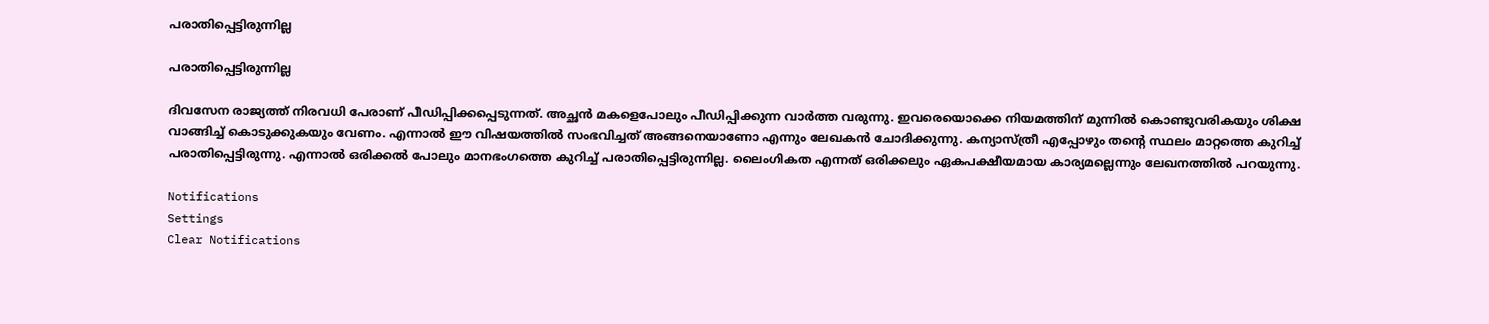പരാതിപ്പെട്ടിരുന്നില്ല

പരാതിപ്പെട്ടിരുന്നില്ല

ദിവസേന രാജ്യത്ത് നിരവധി പേരാണ് പീഡിപ്പിക്കപ്പെടുന്നത്. അച്ഛന്‍ മകളെപോലും പീഡിപ്പിക്കുന്ന വാര്‍ത്ത വരുന്നു. ഇവരെയൊക്കെ നിയമത്തിന് മുന്നില്‍ കൊണ്ടുവരികയും ശിക്ഷ വാങ്ങിച്ച് കൊടുക്കുകയും വേണം. എന്നാല്‍ ഈ വിഷയത്തില്‍ സംഭവിച്ചത് അങ്ങനെയാണോ എന്നും ലേഖകന്‍ ചോദിക്കുന്നു. കന്യാസ്ത്രീ എപ്പോഴും തന്റെ സ്ഥലം മാറ്റത്തെ കുറിച്ച് പരാതിപ്പെട്ടിരുന്നു. എന്നാല്‍ ഒരിക്കല്‍ പോലും മാനഭംഗത്തെ കുറിച്ച് പരാതിപ്പെട്ടിരുന്നില്ല. ലൈംഗികത എന്നത് ഒരിക്കലും ഏകപക്ഷീയമായ കാര്യമല്ലെന്നും ലേഖനത്തില്‍ പറയുന്നു.

Notifications
Settings
Clear Notifications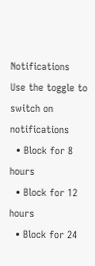Notifications
Use the toggle to switch on notifications
  • Block for 8 hours
  • Block for 12 hours
  • Block for 24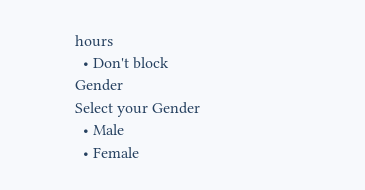hours
  • Don't block
Gender
Select your Gender
  • Male
  • Female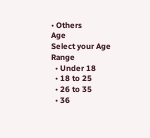• Others
Age
Select your Age Range
  • Under 18
  • 18 to 25
  • 26 to 35
  • 36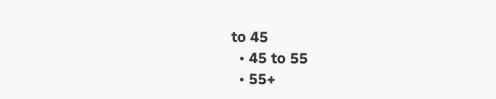to 45
  • 45 to 55
  • 55+